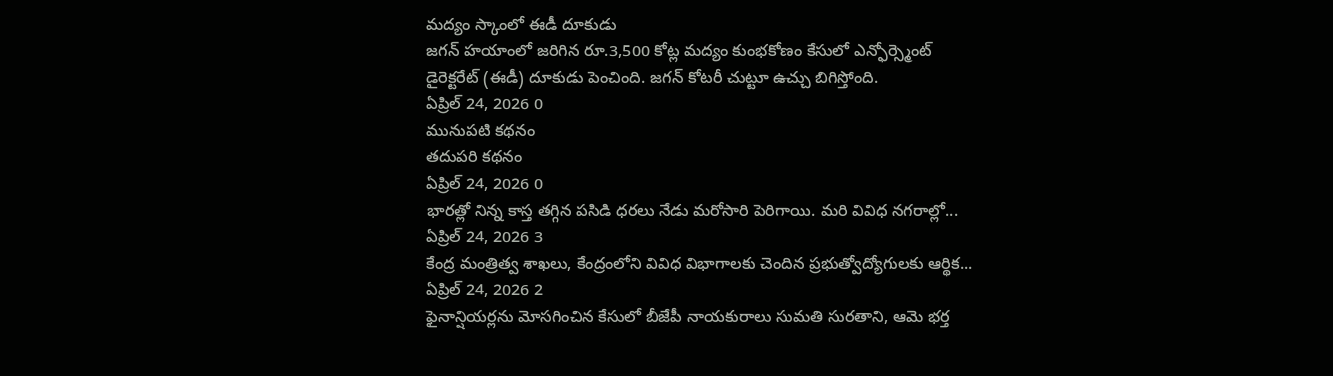మద్యం స్కాంలో ఈడీ దూకుడు
జగన్ హయాంలో జరిగిన రూ.3,500 కోట్ల మద్యం కుంభకోణం కేసులో ఎన్ఫోర్స్మెంట్ డైరెక్టరేట్ (ఈడీ) దూకుడు పెంచింది. జగన్ కోటరీ చుట్టూ ఉచ్చు బిగిస్తోంది.
ఏప్రిల్ 24, 2026 0
మునుపటి కథనం
తదుపరి కథనం
ఏప్రిల్ 24, 2026 0
భారత్లో నిన్న కాస్త తగ్గిన పసిడి ధరలు నేడు మరోసారి పెరిగాయి. మరి వివిధ నగరాల్లో...
ఏప్రిల్ 24, 2026 3
కేంద్ర మంత్రిత్వ శాఖలు, కేంద్రంలోని వివిధ విభాగాలకు చెందిన ప్రభుత్వోద్యోగులకు ఆర్థిక...
ఏప్రిల్ 24, 2026 2
ఫైనాన్షియర్లను మోసగించిన కేసులో బీజేపీ నాయకురాలు సుమతి సురతాని, ఆమె భర్త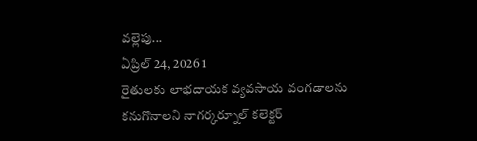వల్లెపు...
ఏప్రిల్ 24, 2026 1
రైతులకు లాభదాయక వ్యవసాయ వంగడాలను కనుగొనాలని నాగర్కర్నూల్ కలెక్టర్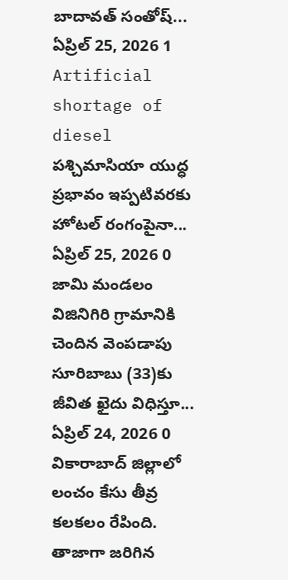బాదావత్ సంతోష్...
ఏప్రిల్ 25, 2026 1
Artificial shortage of diesel పశ్చిమాసియా యుద్ధ ప్రభావం ఇప్పటివరకు హోటల్ రంగంపైనా...
ఏప్రిల్ 25, 2026 0
జామి మండలం విజినిగిరి గ్రామానికి చెందిన వెంపడాపు సూరిబాబు (33)కు జీవిత ఖైదు విధిస్తూ...
ఏప్రిల్ 24, 2026 0
వికారాబాద్ జిల్లాలో లంచం కేసు తీవ్ర కలకలం రేపింది. తాజాగా జరిగిన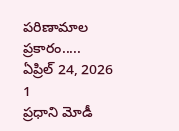పరిణామాల ప్రకారం.....
ఏప్రిల్ 24, 2026 1
ప్రధాని మోడీ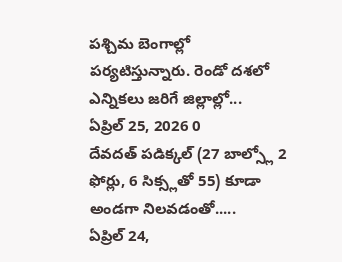పశ్చిమ బెంగాల్లో పర్యటిస్తున్నారు. రెండో దశలో ఎన్నికలు జరిగే జిల్లాల్లో...
ఏప్రిల్ 25, 2026 0
దేవదత్ పడిక్కల్ (27 బాల్స్లో 2 ఫోర్లు, 6 సిక్స్లతో 55) కూడా అండగా నిలవడంతో.....
ఏప్రిల్ 24,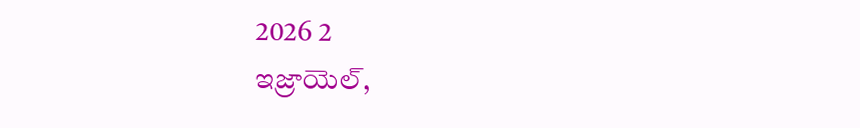2026 2
ఇజ్రాయెల్,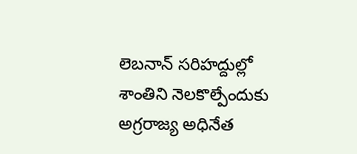లెబనాన్ సరిహద్దుల్లో శాంతిని నెలకొల్పేందుకు అగ్రరాజ్య అధినేత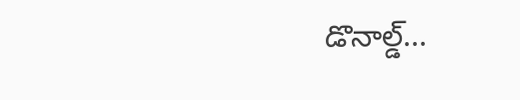డొనాల్డ్...